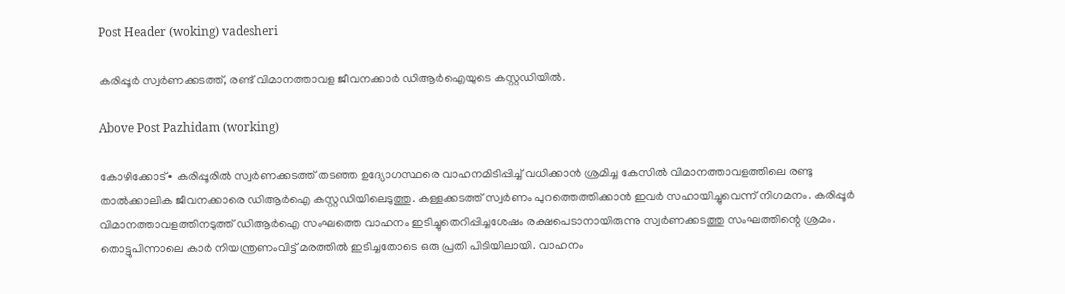Post Header (woking) vadesheri

കരിപ്പൂർ സ്വര്‍ണക്കടത്ത്, രണ്ട് വിമാനത്താവള ജീവനക്കാർ ഡിആർ‌ഐയുടെ കസ്റ്റഡിയിൽ.

Above Post Pazhidam (working)

കോഴിക്കോട്∙ കരിപ്പൂരില്‍ സ്വര്‍ണക്കടത്ത് തടഞ്ഞ ഉദ്യോഗസ്ഥരെ വാഹനമിടിപ്പിച്ച് വധിക്കാന്‍ ശ്രമിച്ച കേസിൽ വിമാനത്താവളത്തിലെ രണ്ടു താല്‍ക്കാലിക ജീവനക്കാരെ ഡിആര്‍ഐ കസ്റ്റഡിയിലെടുത്തു. കള്ളക്കടത്ത് സ്വര്‍ണം പുറത്തെത്തിക്കാന്‍ ഇവര്‍ സഹായിച്ചുവെന്ന് നിഗമനം. കരിപ്പൂർ വിമാനത്താവളത്തിനടുത്ത് ഡിആർഐ സംഘത്തെ വാഹനം ഇടിച്ചുതെറിപ്പിച്ചശേഷം രക്ഷപെടാനായിരുന്നു സ്വർണക്കടത്തു സംഘത്തിന്റെ ശ്രമം. തൊട്ടുപിന്നാലെ കാർ നിയന്ത്രണംവിട്ട് മരത്തിൽ ഇടിച്ചതോടെ ഒരു പ്രതി പിടിയിലായി. വാഹനം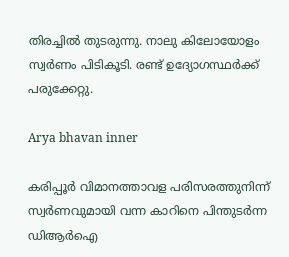തിരച്ചില്‍ തുടരുന്നു. നാലു കിലോയോളം സ്വര്‍ണം പിടികൂടി. രണ്ട് ഉദ്യോഗസ്ഥർക്ക് പരുക്കേറ്റു.

Arya bhavan inner

കരിപ്പൂര്‍ വിമാനത്താവള പരിസരത്തുനിന്ന് സ്വര്‍ണവുമായി വന്ന കാറിനെ പിന്തുടര്‍ന്ന ഡിആര്‍ഐ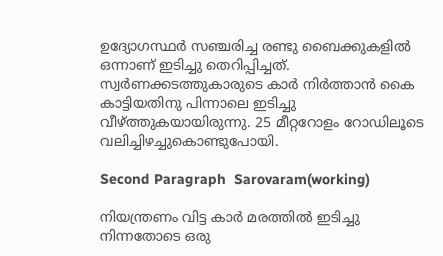ഉദ്യോഗസ്ഥര്‍ സഞ്ചരിച്ച രണ്ടു ബൈക്കുകളില്‍ ഒന്നാണ് ഇടിച്ചു തെറിപ്പിച്ചത്. സ്വര്‍ണക്കടത്തുകാരുടെ കാര്‍ നിര്‍ത്താന്‍ കൈ കാട്ടിയതിനു പിന്നാലെ ഇടിച്ചു വീഴ്ത്തുകയായിരുന്നു. 25 മീറ്ററോളം റോഡിലൂടെ വലിച്ചിഴച്ചുകൊണ്ടുപോയി.

Second Paragraph  Sarovaram(working)

നിയന്ത്രണം വിട്ട കാര്‍ മരത്തില്‍ ഇടിച്ചു നിന്നതോടെ ഒരു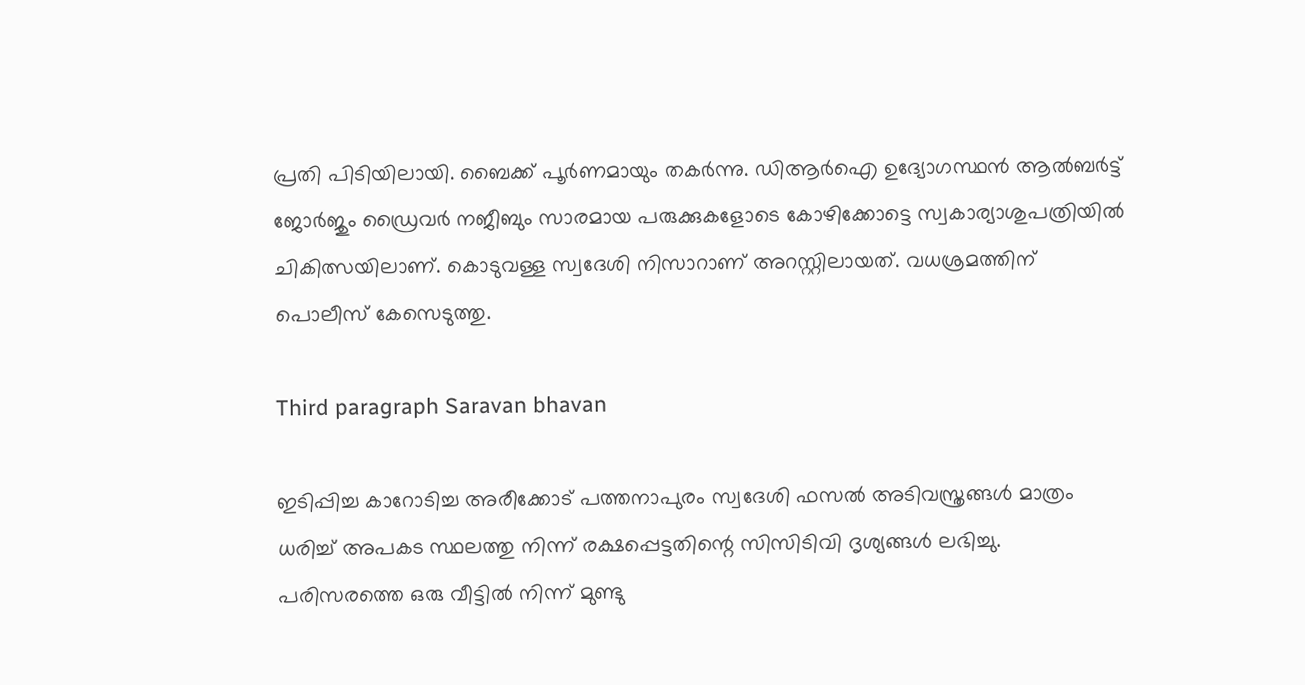പ്രതി പിടിയിലായി. ബൈക്ക് പൂര്‍ണമായും തകര്‍ന്നു. ഡിആര്‍ഐ ഉദ്യോഗസ്ഥന്‍ ആല്‍ബര്‍ട്ട് ജോര്‍ജും ഡ്രൈവര്‍ നജീബും സാരമായ പരുക്കുകളോടെ കോഴിക്കോട്ടെ സ്വകാര്യാശുപത്രിയില്‍ ചികിത്സയിലാണ്. കൊടുവള്ള സ്വദേശി നിസാറാണ് അറസ്റ്റിലായത്. വധശ്രമത്തിന് പൊലീസ് കേസെടുത്തു.

Third paragraph Saravan bhavan

ഇടിപ്പിച്ച കാറോടിച്ച അരീക്കോട് പത്തനാപുരം സ്വദേശി ഫസല്‍ അടിവസ്ത്രങ്ങള്‍ മാത്രം ധരിച്ച് അപകട സ്ഥലത്തു നിന്ന് രക്ഷപ്പെട്ടതിന്റെ സിസിടിവി ദൃശ്യങ്ങള്‍ ലഭിച്ചു. പരിസരത്തെ ഒരു വീട്ടില്‍ നിന്ന് മുണ്ടു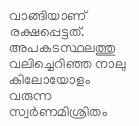വാങ്ങിയാണ് രക്ഷപ്പെട്ടത്. അപകടസ്ഥലത്തു വലിച്ചെറിഞ്ഞ നാലു കിലോയോളം വരുന്ന സ്വര്‍ണമിശ്രിതം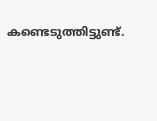കണ്ടെടുത്തിട്ടുണ്ട്.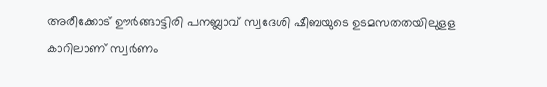അരീക്കോട് ഊര്‍ങ്ങാട്ടിരി പനബ്ലാവ് സ്വദേശി ഷീബയുടെ ഉടമസതതയിലുളള കാറിലാണ് സ്വര്‍ണം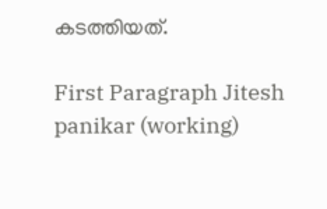കടത്തിയത്.

First Paragraph Jitesh panikar (working)